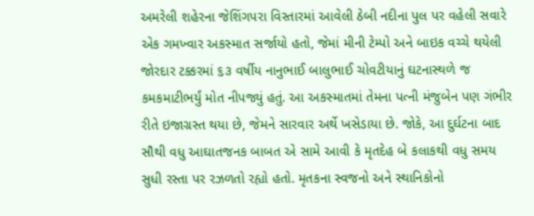અમરેલી શહેરના જેશિંગપરા વિસ્તારમાં આવેલી ઠેબી નદીના પુલ પર વહેલી સવારે એક ગમખ્વાર અકસ્માત સર્જાયો હતો, જેમાં મીની ટેમ્પો અને બાઇક વચ્ચે થયેલી જોરદાર ટક્કરમાં ૬૩ વર્ષીય નાનુભાઈ બાલુભાઈ ચોવટીયાનું ઘટનાસ્થળે જ કમકમાટીભર્યું મોત નીપજ્યું હતું. આ અકસ્માતમાં તેમના પત્ની મંજુબેન પણ ગંભીર રીતે ઇજાગ્રસ્ત થયા છે, જેમને સારવાર અર્થે ખસેડાયા છે. જોકે, આ દુર્ઘટના બાદ સૌથી વધુ આઘાતજનક બાબત એ સામે આવી કે મૃતદેહ બે કલાકથી વધુ સમય સુધી રસ્તા પર રઝળતો રહ્યો હતો. મૃતકના સ્વજનો અને સ્થાનિકોનો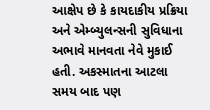આક્ષેપ છે કે કાયદાકીય પ્રક્રિયા અને એમ્બ્યુલન્સની સુવિધાના અભાવે માનવતા નેવે મુકાઈ હતી. અકસ્માતના આટલા સમય બાદ પણ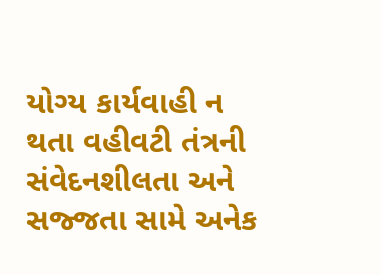યોગ્ય કાર્યવાહી ન થતા વહીવટી તંત્રની સંવેદનશીલતા અને સજ્જતા સામે અનેક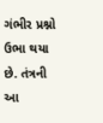ગંભીર પ્રશ્નો ઉભા થયા છે. તંત્રની આ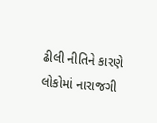ઢીલી નીતિને કારણે લોકોમાં નારાજગી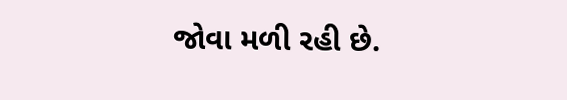જોવા મળી રહી છે.